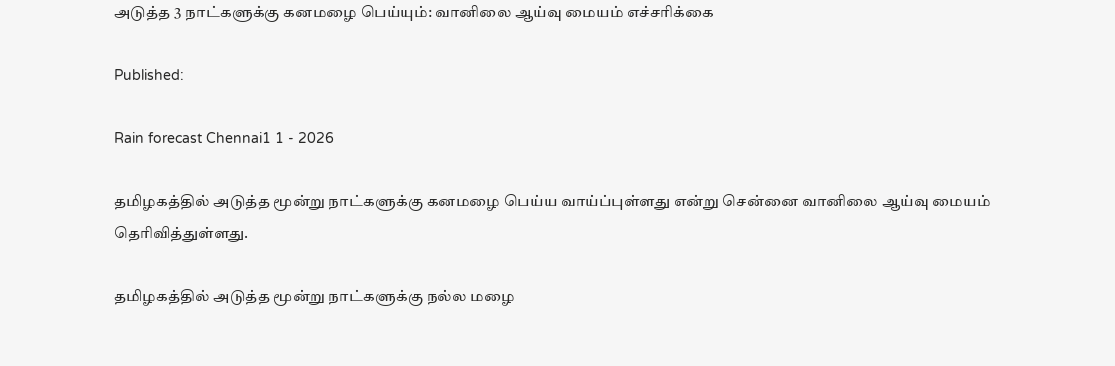அடுத்த 3 நாட்களுக்கு கனமழை பெய்யும்: வானிலை ஆய்வு மையம் எச்சரிக்கை

Published:

Rain forecast Chennai1 1 - 2026

தமிழகத்தில் அடுத்த மூன்று நாட்களுக்கு கனமழை பெய்ய வாய்ப்புள்ளது என்று சென்னை வானிலை ஆய்வு மையம் தெரிவித்துள்ளது.

தமிழகத்தில் அடுத்த மூன்று நாட்களுக்கு நல்ல மழை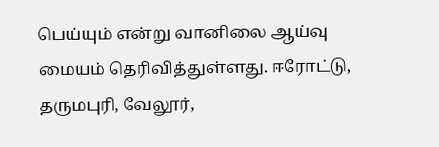பெய்யும் என்று வானிலை ஆய்வு மையம் தெரிவித்துள்ளது. ஈரோட்டு, தருமபுரி, வேலூர்,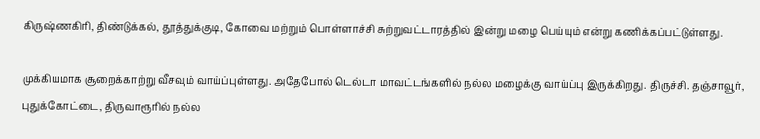கிருஷ்ணகிரி, திண்டுக்கல், தூத்துக்குடி, கோவை மற்றும் பொள்ளாச்சி சுற்றுவட்டாரத்தில் இன்று மழை பெய்யும் என்று கணிக்கப்பட்டுள்ளது.

முக்கியமாக சூறைக்காற்று வீசவும் வாய்ப்புள்ளது. அதேபோல் டெல்டா மாவட்டங்களில் நல்ல மழைக்கு வாய்ப்பு இருக்கிறது. திருச்சி. தஞ்சாவூர், புதுக்கோட்டை, திருவாரூரில் நல்ல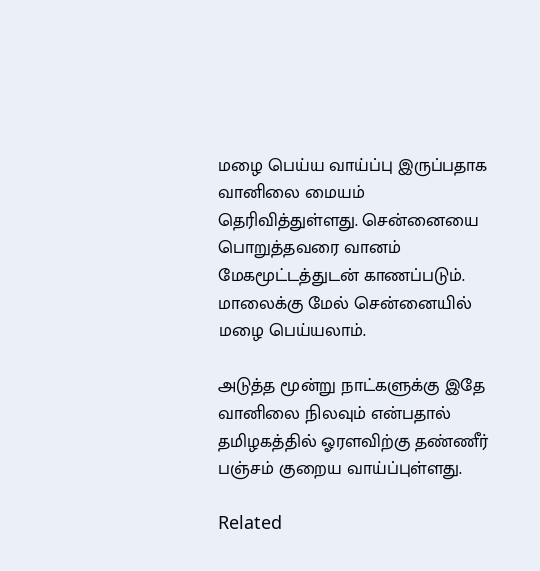மழை பெய்ய வாய்ப்பு இருப்பதாக வானிலை மையம் தெரிவித்துள்ளது. சென்னையை பொறுத்தவரை வானம் மேகமூட்டத்துடன் காணப்படும். மாலைக்கு மேல் சென்னையில் மழை பெய்யலாம்.

அடுத்த மூன்று நாட்களுக்கு இதே வானிலை நிலவும் என்பதால் தமிழகத்தில் ஓரளவிற்கு தண்ணீர் பஞ்சம் குறைய வாய்ப்புள்ளது.

Related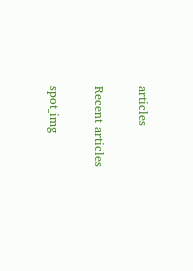articles

Recent articles

spot_img